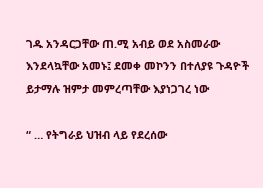ገዱ አንዳርጋቸው ጠ.ሚ አብይ ወደ አስመራው እንደላኳቸው አመኑ፤ ደመቀ መኮንን በተለያዩ ጉዳዮች ይታማሉ ዝምታ መምረጣቸው እያነጋገረ ነው

“ … የትግራይ ህዝብ ላይ የደረሰው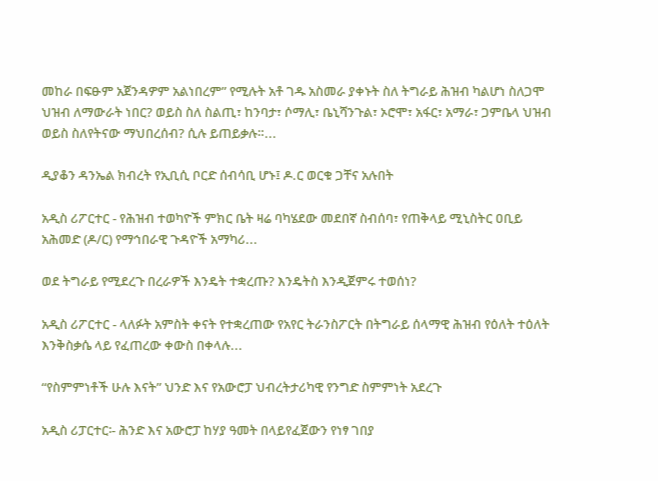መከራ በፍፁም አጀንዳዎም አልነበረም” የሚሉት አቶ ገዱ አስመራ ያቀኑት ስለ ትግራይ ሕዝብ ካልሆነ ስለጋሞ ህዝብ ለማውራት ነበር? ወይስ ስለ ስልጢ፣ ከንባታ፣ ሶማሊ፣ ቤኒሻንጉል፣ ኦሮሞ፣ አፋር፣ አማራ፣ ጋምቤላ ህዝብ ወይስ ስለየትናው ማህበረሰብ? ሲሉ ይጠይቃሉ።...

ዲያቆን ዳንኤል ክብረት የኢቢሲ ቦርድ ሰብሳቢ ሆኑ፤ ዶ.ር ወርቁ ጋቸና አሉበት

አዲስ ሪፖርተር - የሕዝብ ተወካዮች ምክር ቤት ዛሬ ባካሄደው መደበኛ ስብሰባ፣ የጠቅላይ ሚኒስትር ዐቢይ አሕመድ (ዶ/ር) የማኅበራዊ ጉዳዮች አማካሪ...

ወደ ትግራይ የሚደረጉ በረራዎች እንዴት ተቋረጡ? እንዴትስ እንዲጀምሩ ተወሰነ?

አዲስ ሪፖርተር - ላለፉት አምስት ቀናት የተቋረጠው የአየር ትራንስፖርት በትግራይ ሰላማዊ ሕዝብ የዕለት ተዕለት እንቅስቃሴ ላይ የፈጠረው ቀውስ በቀላሉ...

“የስምምነቶች ሁሉ እናት” ህንድ እና የአውሮፓ ህብረትታሪካዊ የንግድ ስምምነት አደረጉ

አዲስ ሪፓርተር፡- ሕንድ እና አውሮፓ ከሃያ ዓመት በላይየፈጀውን የነፃ ገበያ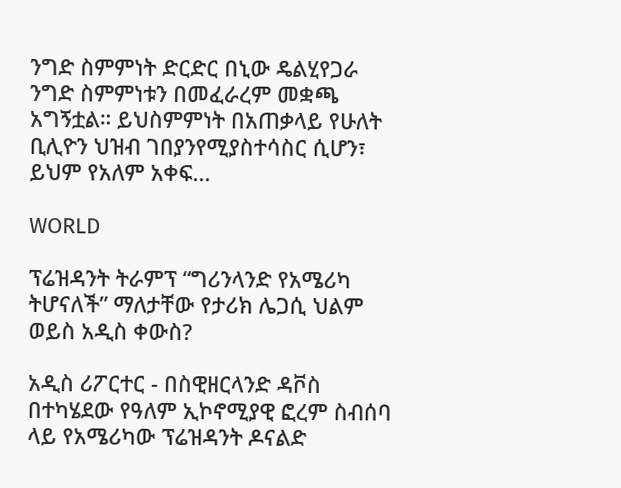ንግድ ስምምነት ድርድር በኒው ዴልሂየጋራ ንግድ ስምምነቱን በመፈራረም መቋጫ አግኝቷል። ይህስምምነት በአጠቃላይ የሁለት ቢሊዮን ህዝብ ገበያንየሚያስተሳስር ሲሆን፣ ይህም የአለም አቀፍ...

WORLD

ፕሬዝዳንት ትራምፕ “ግሪንላንድ የአሜሪካ ትሆናለች” ማለታቸው የታሪክ ሌጋሲ ህልም ወይስ አዲስ ቀውስ?

አዲስ ሪፖርተር - በስዊዘርላንድ ዳቮስ በተካሄደው የዓለም ኢኮኖሚያዊ ፎረም ስብሰባ ላይ የአሜሪካው ፕሬዝዳንት ዶናልድ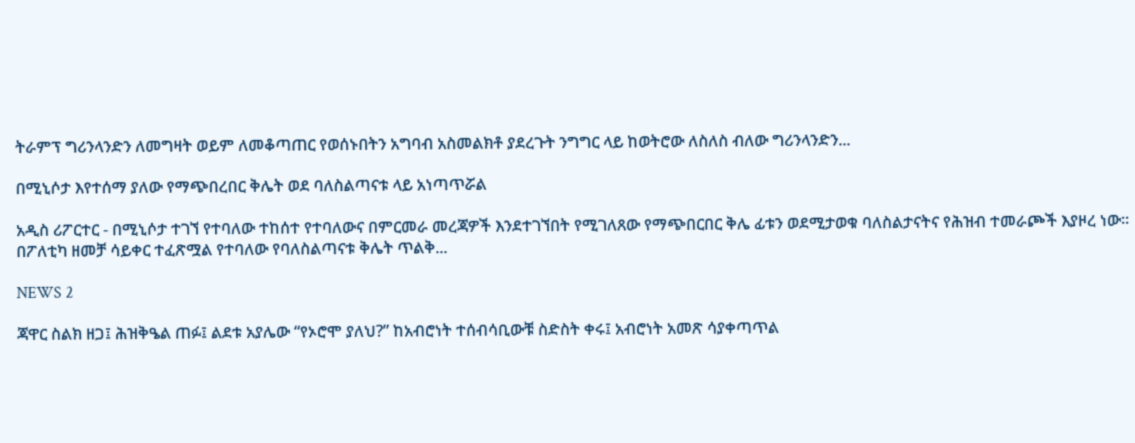ትራምፕ ግሪንላንድን ለመግዛት ወይም ለመቆጣጠር የወሰኑበትን አግባብ አስመልክቶ ያደረጉት ንግግር ላይ ከወትሮው ለስለስ ብለው ግሪንላንድን...

በሚኒሶታ እየተሰማ ያለው የማጭበረበር ቅሌት ወደ ባለስልጣናቱ ላይ አነጣጥሯል

አዲስ ሪፖርተር - በሚኒሶታ ተገኘ የተባለው ተከሰተ የተባለውና በምርመራ መረጃዎች እንደተገኘበት የሚገለጸው የማጭበርበር ቅሌ ፊቱን ወደሚታወቁ ባለስልታናትና የሕዝብ ተመራጮች እያዞረ ነው። በፖለቲካ ዘመቻ ሳይቀር ተፈጽሟል የተባለው የባለስልጣናቱ ቅሌት ጥልቅ...

NEWS 2

ጃዋር ስልክ ዘጋ፤ ሕዝቅዔል ጠፉ፤ ልደቱ አያሌው “የኦሮሞ ያለህ?” ከአብሮነት ተሰብሳቢውቹ ስድስት ቀሩ፤ አብሮነት አመጽ ሳያቀጣጥል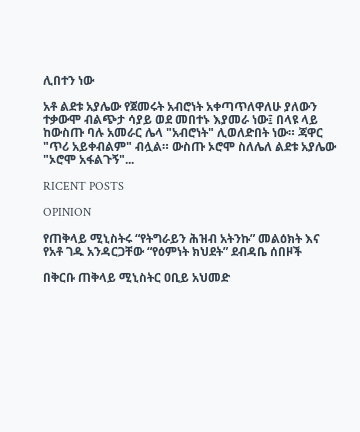ሊበተን ነው

አቶ ልደቱ አያሌው የጀመሩት አብሮነት አቀጣጥለዋለሁ ያለውን ተቃውሞ ብልጭታ ሳያይ ወደ መበተኑ እያመራ ነው፤ በላዩ ላይ ከውስጡ ባሉ አመራር ሌላ "አብሮነት" ሊወለድበት ነው። ጃዋር "ጥሪ አይቀብልም" ብሏል። ውስጡ ኦሮሞ ስለሌለ ልደቱ አያሌው "ኦሮሞ አፋልጉኝ"...

RICENT POSTS

OPINION

የጠቅላይ ሚኒስትሩ “የትግራይን ሕዝብ አትንኩ” መልዕክት እና የአቶ ገዱ አንዳርጋቸው “የዕምነት ክህደት” ደብዳቤ ሰበዞች

በቅርቡ ጠቅላይ ሚኒስትር ዐቢይ አህመድ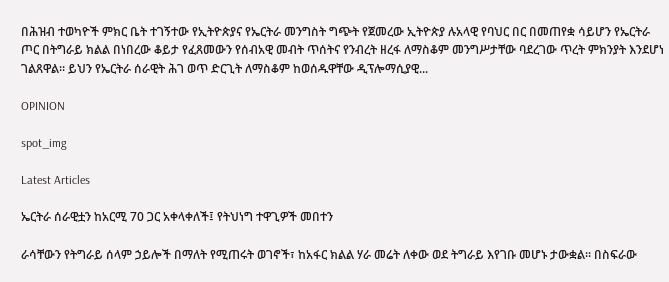በሕዝብ ተወካዮች ምክር ቤት ተገኝተው የኢትዮጵያና የኤርትራ መንግስት ግጭት የጀመረው ኢትዮጵያ ሉአላዊ የባህር በር በመጠየቋ ሳይሆን የኤርትራ ጦር በትግራይ ክልል በነበረው ቆይታ የፈጸመውን የሰብአዊ መብት ጥሰትና የንብረት ዘረፋ ለማስቆም መንግሥታቸው ባደረገው ጥረት ምክንያት እንደሆነ ገልጸዋል። ይህን የኤርትራ ሰራዊት ሕገ ወጥ ድርጊት ለማስቆም ከወሰዱዋቸው ዲፕሎማሲያዊ...

OPINION

spot_img

Latest Articles

ኤርትራ ሰራዊቷን ከአርሚ 70 ጋር አቀላቀለች፤ የትህነግ ተዋጊዎች መበተን

ራሳቸውን የትግራይ ሰላም ኃይሎች በማለት የሚጠሩት ወገኖች፣ ከአፋር ክልል ሃራ መሬት ለቀው ወደ ትግራይ እየገቡ መሆኑ ታውቋል። በስፍራው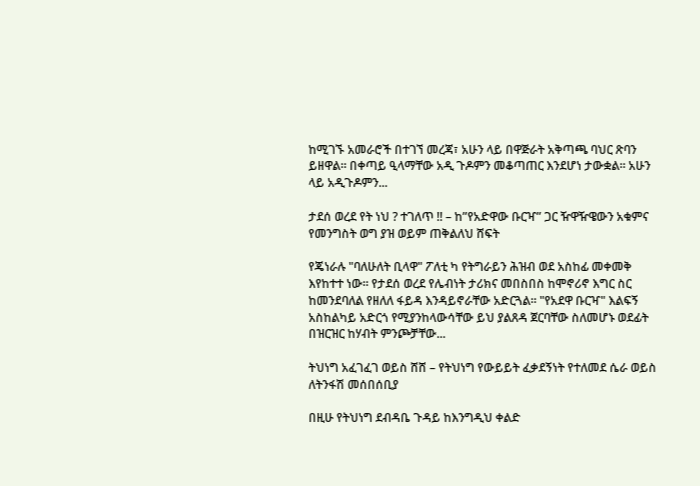ከሚገኙ አመራሮች በተገኘ መረጃ፣ አሁን ላይ በዋጅራት አቅጣጫ ባህር ጽባን ይዘዋል። በቀጣይ ዒላማቸው አዲ ጉዶምን መቆጣጠር እንደሆነ ታውቋል። አሁን ላይ አዲጉዶምን...

ታደሰ ወረደ የት ነህ ? ተገለጥ !! – ከ”የአድዋው ቡርዣ” ጋር ዥዋዥዌውን አቁምና የመንግስት ወግ ያዝ ወይም ጠቅልለህ ሸፍት

የጄነራሉ "ባለሁለት ቢላዋ" ፖለቲ ካ የትግራይን ሕዝብ ወደ አስከፊ መቀመቅ እየከተተ ነው። የታደሰ ወረደ የሌብነት ታሪክና መበስበስ ከሞኖሪኖ እግር ስር ከመንደባለል የዘለለ ፋይዳ እንዳይኖራቸው አድርጓል። "የአደዋ ቡርዣ" እልፍኝ አስከልካይ አድርጎ የሚያንከላውሳቸው ይህ ያልጸዳ ጀርባቸው ስለመሆኑ ወደፊት በዝርዝር ከሃብት ምንጮቻቸው...

ትህነግ አፈገፈገ ወይስ ሸሸ – የትህነግ የውይይት ፈቃደኝነት የተለመደ ሴራ ወይስ ለትንፋሽ መሰበሰቢያ

በዚሁ የትህነግ ደብዳቤ ጉዳይ ከእንግዲህ ቀልድ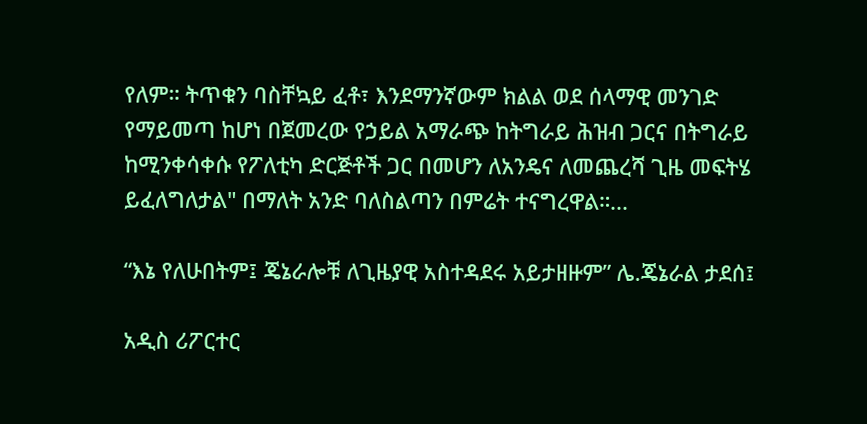የለም። ትጥቁን ባስቸኳይ ፈቶ፣ እንደማንኛውም ክልል ወደ ሰላማዊ መንገድ የማይመጣ ከሆነ በጀመረው የኃይል አማራጭ ከትግራይ ሕዝብ ጋርና በትግራይ ከሚንቀሳቀሱ የፖለቲካ ድርጅቶች ጋር በመሆን ለአንዴና ለመጨረሻ ጊዜ መፍትሄ ይፈለግለታል" በማለት አንድ ባለስልጣን በምሬት ተናግረዋል።...

“እኔ የለሁበትም፤ ጄኔራሎቹ ለጊዜያዊ አስተዳደሩ አይታዘዙም” ሌ.ጄኔራል ታደሰ፤

አዲስ ሪፖርተር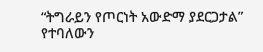“ትግራይን የጦርነት አውድማ ያደርጋታል” የተባለውን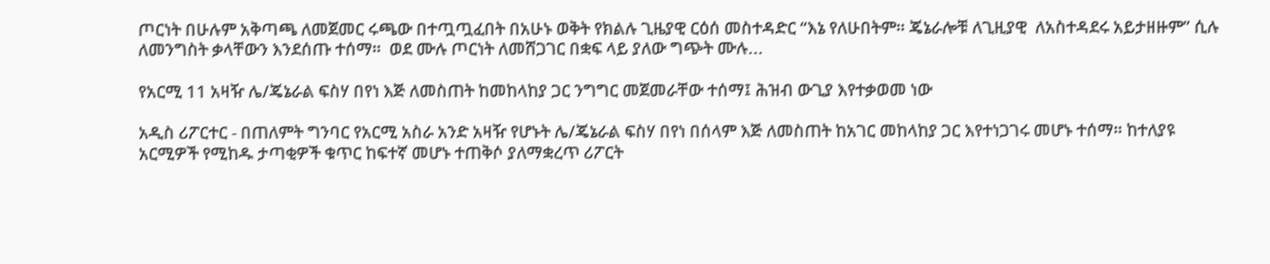ጦርነት በሁሉም አቅጣጫ ለመጀመር ሩጫው በተጧጧፈበት በአሁኑ ወቅት የክልሉ ጊዜያዊ ርዕሰ መስተዳድር “እኔ የለሁበትም። ጄኔራሎቹ ለጊዚያዊ  ለአስተዳደሩ አይታዘዙም” ሲሉ ለመንግስት ቃላቸውን እንደሰጡ ተሰማ።  ወደ ሙሉ ጦርነት ለመሸጋገር በቋፍ ላይ ያለው ግጭት ሙሉ...

የአርሚ 11 አዛዥ ሌ/ጄኔራል ፍስሃ በየነ እጅ ለመስጠት ከመከላከያ ጋር ንግግር መጀመራቸው ተሰማ፤ ሕዝብ ውጊያ እየተቃወመ ነው

አዲስ ሪፖርተር - በጠለምት ግንባር የአርሚ አስራ አንድ አዛዥ የሆኑት ሌ/ጄኔራል ፍስሃ በየነ በሰላም እጅ ለመስጠት ከአገር መከላከያ ጋር እየተነጋገሩ መሆኑ ተሰማ። ከተለያዩ አርሚዎች የሚከዱ ታጣቂዎች ቁጥር ከፍተኛ መሆኑ ተጠቅሶ ያለማቋረጥ ሪፖርት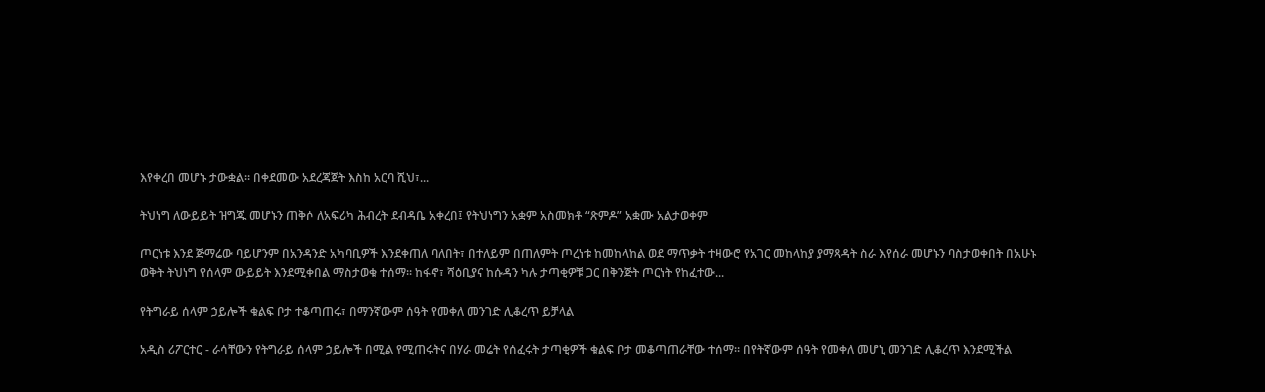እየቀረበ መሆኑ ታውቋል። በቀደመው አደረጃጀት እስከ አርባ ሺህ፣...

ትህነግ ለውይይት ዝግጁ መሆኑን ጠቅሶ ለአፍሪካ ሕብረት ደብዳቤ አቀረበ፤ የትህነግን አቋም አስመክቶ “ጽምዶ” አቋሙ አልታወቀም

ጦርነቱ እንደ ጅማሬው ባይሆንም በአንዳንድ አካባቢዎች እንደቀጠለ ባለበት፣ በተለይም በጠለምት ጦረነቱ ከመከላከል ወደ ማጥቃት ተዛውሮ የአገር መከላከያ ያማጻዳት ስራ እየሰራ መሆኑን ባስታወቀበት በአሁኑ ወቅት ትህነግ የሰላም ውይይት እንደሚቀበል ማስታወቁ ተሰማ። ከፋኖ፣ ሻዕቢያና ከሱዳን ካሉ ታጣቂዎቹ ጋር በቅንጅት ጦርነት የከፈተው...

የትግራይ ሰላም ኃይሎች ቁልፍ ቦታ ተቆጣጠሩ፣ በማንኛውም ሰዓት የመቀለ መንገድ ሊቆረጥ ይቻላል

አዲስ ሪፖርተር - ራሳቸውን የትግራይ ሰላም ኃይሎች በሚል የሚጠሩትና በሃራ መሬት የሰፈሩት ታጣቂዎች ቁልፍ ቦታ መቆጣጠራቸው ተሰማ። በየትኛውም ሰዓት የመቀለ መሆኒ መንገድ ሊቆረጥ እንደሚችል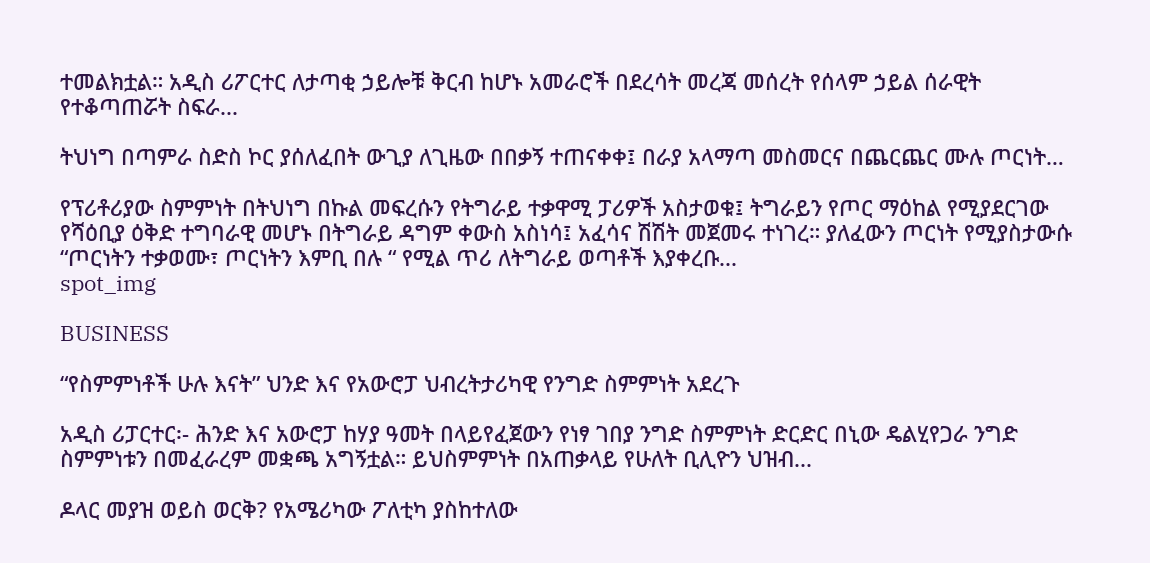ተመልክቷል። አዲስ ሪፖርተር ለታጣቂ ኃይሎቹ ቅርብ ከሆኑ አመራሮች በደረሳት መረጃ መሰረት የሰላም ኃይል ሰራዊት የተቆጣጠሯት ስፍራ...

ትህነግ በጣምራ ስድስ ኮር ያሰለፈበት ውጊያ ለጊዜው በበቃኝ ተጠናቀቀ፤ በራያ አላማጣ መስመርና በጨርጨር ሙሉ ጦርነት…

የፕሪቶሪያው ስምምነት በትህነግ በኩል መፍረሱን የትግራይ ተቃዋሚ ፓሪዎች አስታወቁ፤ ትግራይን የጦር ማዕከል የሚያደርገው የሻዕቢያ ዕቅድ ተግባራዊ መሆኑ በትግራይ ዳግም ቀውስ አስነሳ፤ አፈሳና ሽሽት መጀመሩ ተነገረ። ያለፈውን ጦርነት የሚያስታውሱ “ጦርነትን ተቃወሙ፣ ጦርነትን እምቢ በሉ “ የሚል ጥሪ ለትግራይ ወጣቶች እያቀረቡ...
spot_img

BUSINESS

“የስምምነቶች ሁሉ እናት” ህንድ እና የአውሮፓ ህብረትታሪካዊ የንግድ ስምምነት አደረጉ

አዲስ ሪፓርተር፡- ሕንድ እና አውሮፓ ከሃያ ዓመት በላይየፈጀውን የነፃ ገበያ ንግድ ስምምነት ድርድር በኒው ዴልሂየጋራ ንግድ ስምምነቱን በመፈራረም መቋጫ አግኝቷል። ይህስምምነት በአጠቃላይ የሁለት ቢሊዮን ህዝብ...

ዶላር መያዝ ወይስ ወርቅ? የአሜሪካው ፖለቲካ ያስከተለው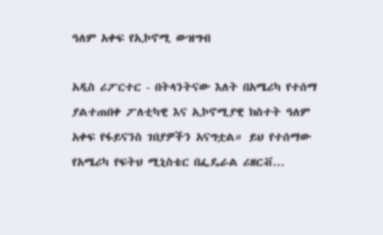ዓለም አቀፍ የኢኮኖሚ ውዝግብ

አዲስ ሪፖርተር - በትላንትናው እለት በአሜሪካ የተሰማ ያልተጠበቀ ፖለቲካዊ እና ኢኮኖሚያዊ ክስተት ዓለም አቀፍ የፋይናንስ ገበያዎችን አናግቷል። ይህ የተሰማው የአሜሪካ የፍትህ ሚኒስቴር በፌዴራል ሪዘርቭ...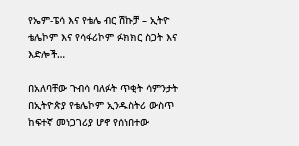የኤም-ፔሳ እና የቴሌ ብር ሽኩቻ – ኢትዮ ቴሌኮም እና የሳፋሪኮም ፉክክር ስጋት እና እድሎች…

በአለባቸው ጉብሳ ባለፉት ጥቂት ሳምንታት በኢትዮጵያ የቴሌኮም ኢንዱስትሪ ውስጥ ከፍተኛ መነጋገሪያ ሆኖ የሰነበተው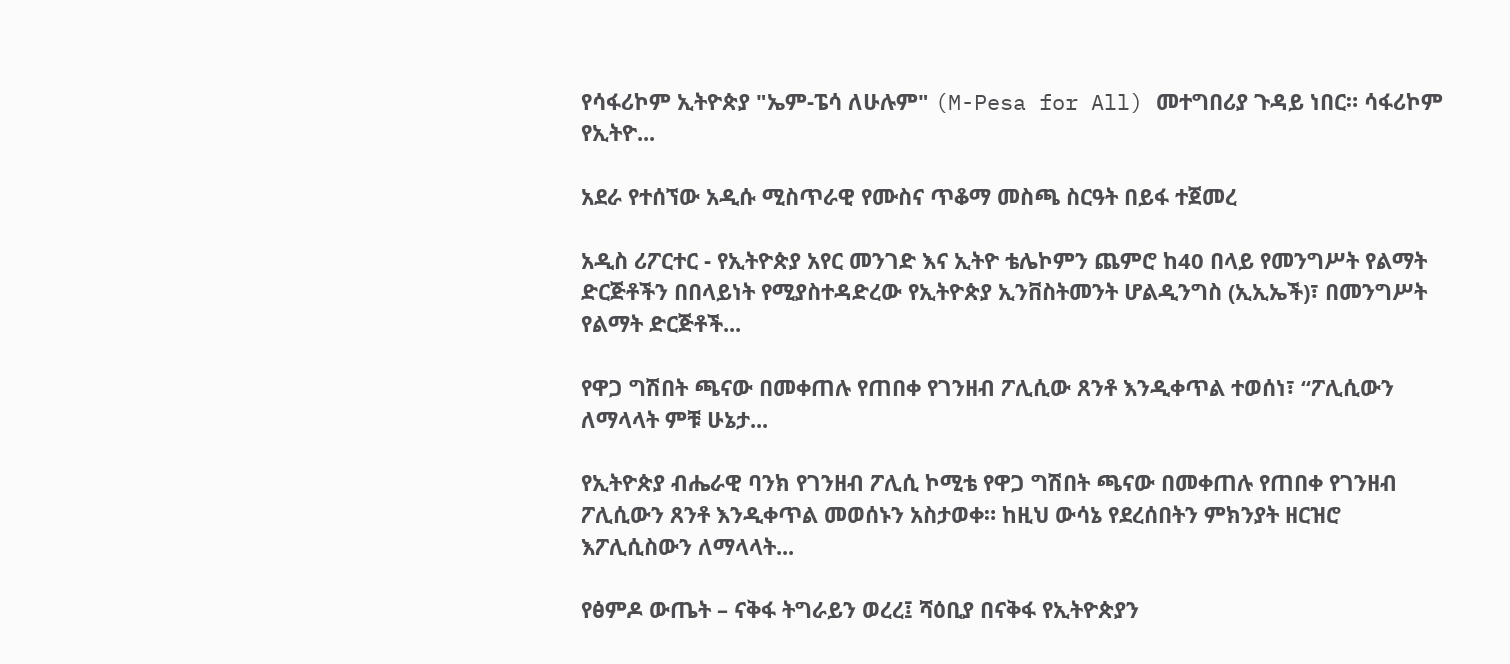የሳፋሪኮም ኢትዮጵያ "ኤም-ፔሳ ለሁሉም" (M-Pesa for All) መተግበሪያ ጉዳይ ነበር። ሳፋሪኮም የኢትዮ...

አደራ የተሰኘው አዲሱ ሚስጥራዊ የሙስና ጥቆማ መስጫ ስርዓት በይፋ ተጀመረ

አዲስ ሪፖርተር - የኢትዮጵያ አየር መንገድ እና ኢትዮ ቴሌኮምን ጨምሮ ከ40 በላይ የመንግሥት የልማት ድርጅቶችን በበላይነት የሚያስተዳድረው የኢትዮጵያ ኢንቨስትመንት ሆልዲንግስ (ኢኢኤች)፣ በመንግሥት የልማት ድርጅቶች...

የዋጋ ግሽበት ጫናው በመቀጠሉ የጠበቀ የገንዘብ ፖሊሲው ጸንቶ እንዲቀጥል ተወሰነ፣ “ፖሊሲውን ለማላላት ምቹ ሁኔታ...

የኢትዮጵያ ብሔራዊ ባንክ የገንዘብ ፖሊሲ ኮሚቴ የዋጋ ግሽበት ጫናው በመቀጠሉ የጠበቀ የገንዘብ ፖሊሲውን ጸንቶ እንዲቀጥል መወሰኑን አስታወቀ። ከዚህ ውሳኔ የደረሰበትን ምክንያት ዘርዝሮ እፖሊሲስውን ለማላላት...

የፅምዶ ውጤት – ናቅፋ ትግራይን ወረረ፤ ሻዕቢያ በናቅፋ የኢትዮጵያን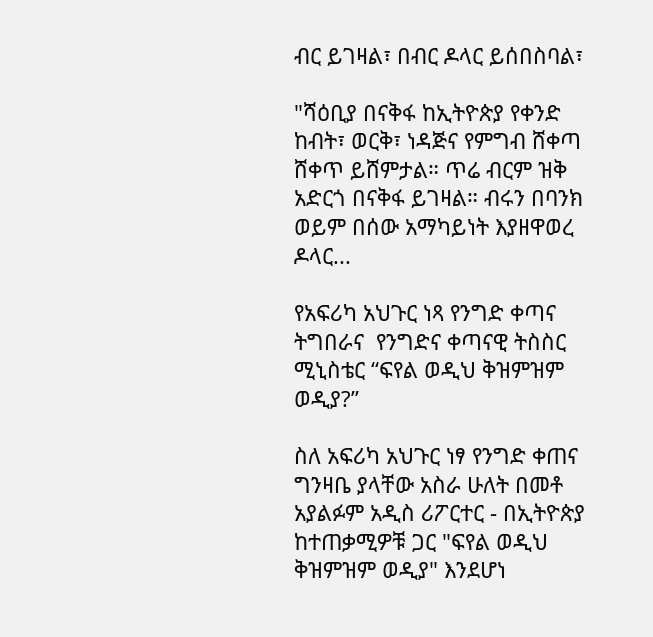ብር ይገዛል፣ በብር ዶላር ይሰበስባል፣

"ሻዕቢያ በናቅፋ ከኢትዮጵያ የቀንድ ከብት፣ ወርቅ፣ ነዳጅና የምግብ ሸቀጣ ሸቀጥ ይሸምታል። ጥሬ ብርም ዝቅ አድርጎ በናቅፋ ይገዛል። ብሩን በባንክ ወይም በሰው አማካይነት እያዘዋወረ ዶላር...

የአፍሪካ አህጉር ነጻ የንግድ ቀጣና ትግበራና  የንግድና ቀጣናዊ ትስስር ሚኒስቴር “ፍየል ወዲህ ቅዝምዝም ወዲያ?”

ስለ አፍሪካ አህጉር ነፃ የንግድ ቀጠና ግንዛቤ ያላቸው አስራ ሁለት በመቶ አያልፉም አዲስ ሪፖርተር - በኢትዮጵያ ከተጠቃሚዎቹ ጋር "ፍየል ወዲህ ቅዝምዝም ወዲያ" እንደሆነ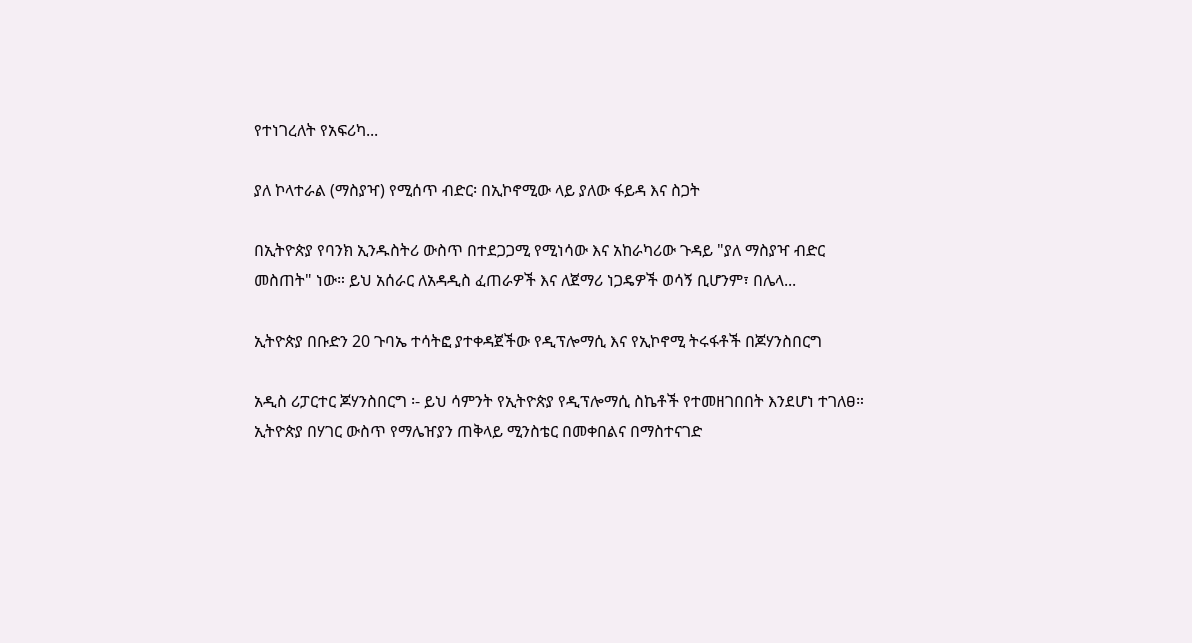የተነገረለት የአፍሪካ...

ያለ ኮላተራል (ማስያዣ) የሚሰጥ ብድር፡ በኢኮኖሚው ላይ ያለው ፋይዳ እና ስጋት

በኢትዮጵያ የባንክ ኢንዱስትሪ ውስጥ በተደጋጋሚ የሚነሳው እና አከራካሪው ጉዳይ "ያለ ማስያዣ ብድር መስጠት" ነው። ይህ አሰራር ለአዳዲስ ፈጠራዎች እና ለጀማሪ ነጋዴዎች ወሳኝ ቢሆንም፣ በሌላ...

ኢትዮጵያ በቡድን 20 ጉባኤ ተሳትፎ ያተቀዳጀችው የዲፕሎማሲ እና የኢኮኖሚ ትሩፋቶች በጆሃንስበርግ

አዲስ ሪፓርተር ጆሃንስበርግ ፡- ይህ ሳምንት የኢትዮጵያ የዲፕሎማሲ ስኬቶች የተመዘገበበት እንደሆነ ተገለፀ። ኢትዮጵያ በሃገር ውስጥ የማሌዠያን ጠቅላይ ሚንስቴር በመቀበልና በማስተናገድ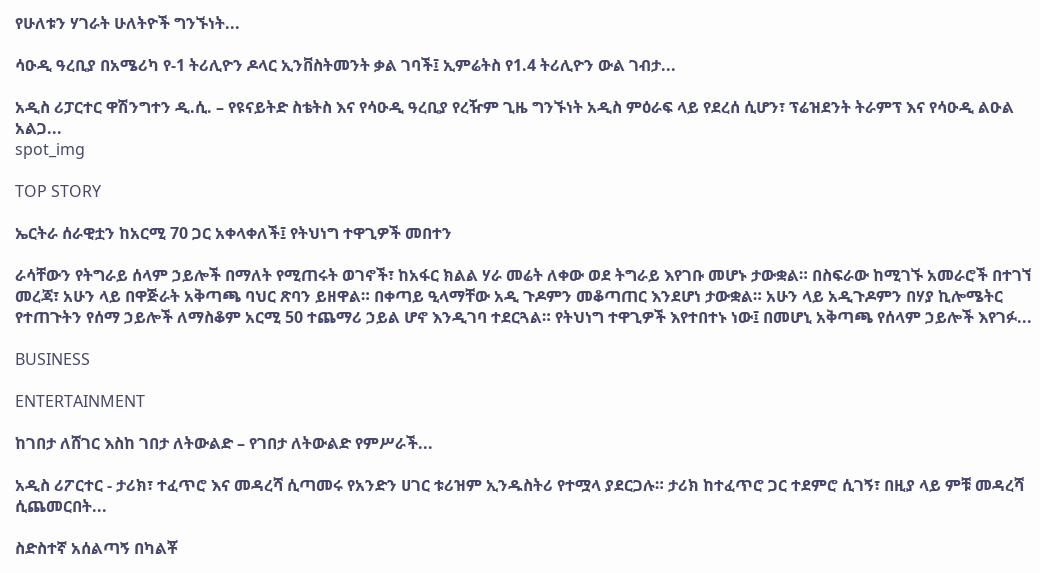የሁለቱን ሃገራት ሁለትዮች ግንኙነት...

ሳዑዲ ዓረቢያ በአሜሪካ የ-1 ትሪሊዮን ዶላር ኢንቨስትመንት ቃል ገባች፤ ኢምሬትስ የ1.4 ትሪሊዮን ውል ገብታ...

አዲስ ሪፓርተር ዋሽንግተን ዲ.ሲ. – የዩናይትድ ስቴትስ እና የሳዑዲ ዓረቢያ የረዥም ጊዜ ግንኙነት አዲስ ምዕራፍ ላይ የደረሰ ሲሆን፣ ፕሬዝደንት ትራምፕ እና የሳዑዲ ልዑል አልጋ...
spot_img

TOP STORY

ኤርትራ ሰራዊቷን ከአርሚ 70 ጋር አቀላቀለች፤ የትህነግ ተዋጊዎች መበተን

ራሳቸውን የትግራይ ሰላም ኃይሎች በማለት የሚጠሩት ወገኖች፣ ከአፋር ክልል ሃራ መሬት ለቀው ወደ ትግራይ እየገቡ መሆኑ ታውቋል። በስፍራው ከሚገኙ አመራሮች በተገኘ መረጃ፣ አሁን ላይ በዋጅራት አቅጣጫ ባህር ጽባን ይዘዋል። በቀጣይ ዒላማቸው አዲ ጉዶምን መቆጣጠር እንደሆነ ታውቋል። አሁን ላይ አዲጉዶምን በሃያ ኪሎሜትር የተጠጉትን የሰማ ኃይሎች ለማስቆም አርሚ 50 ተጨማሪ ኃይል ሆኖ እንዲገባ ተደርጓል። የትህነግ ተዋጊዎች እየተበተኑ ነው፤ በመሆኒ አቅጣጫ የሰላም ኃይሎች እየገፉ...

BUSINESS

ENTERTAINMENT

ከገበታ ለሸገር እስከ ገበታ ለትውልድ – የገበታ ለትውልድ የምሥራች...

አዲስ ሪፖርተር - ታሪክ፣ ተፈጥሮ እና መዳረሻ ሲጣመሩ የአንድን ሀገር ቱሪዝም ኢንዱስትሪ የተሟላ ያደርጋሉ። ታሪክ ከተፈጥሮ ጋር ተደምሮ ሲገኝ፣ በዚያ ላይ ምቹ መዳረሻ ሲጨመርበት...

ስድስተኛ አሰልጣኝ በካልቾ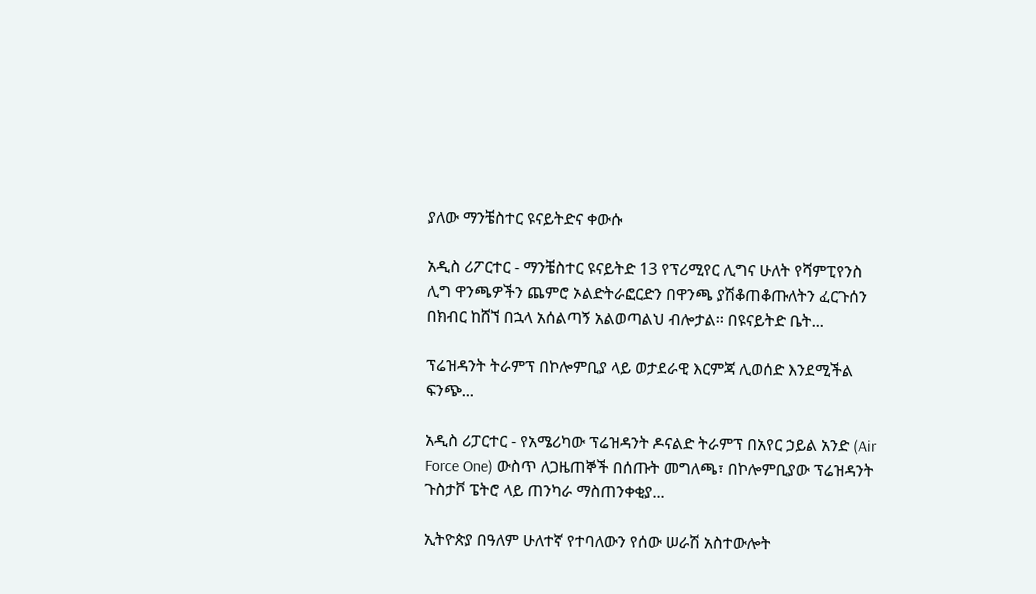ያለው ማንቼስተር ዩናይትድና ቀውሱ

አዲስ ሪፖርተር - ማንቼስተር ዩናይትድ 13 የፕሪሚየር ሊግና ሁለት የሻምፒየንስ ሊግ ዋንጫዎችን ጨምሮ ኦልድትራፎርድን በዋንጫ ያሽቆጠቆጡለትን ፈርጉሰን በክብር ከሸኘ በኋላ አሰልጣኝ አልወጣልህ ብሎታል፡፡ በዩናይትድ ቤት...

ፕሬዝዳንት ትራምፕ በኮሎምቢያ ላይ ወታደራዊ እርምጃ ሊወሰድ እንደሚችል ፍንጭ...

አዲስ ሪፓርተር - የአሜሪካው ፕሬዝዳንት ዶናልድ ትራምፕ በአየር ኃይል አንድ (Air Force One) ውስጥ ለጋዜጠኞች በሰጡት መግለጫ፣ በኮሎምቢያው ፕሬዝዳንት ጉስታቮ ፔትሮ ላይ ጠንካራ ማስጠንቀቂያ...

ኢትዮጵያ በዓለም ሁለተኛ የተባለውን የሰው ሠራሽ አስተውሎት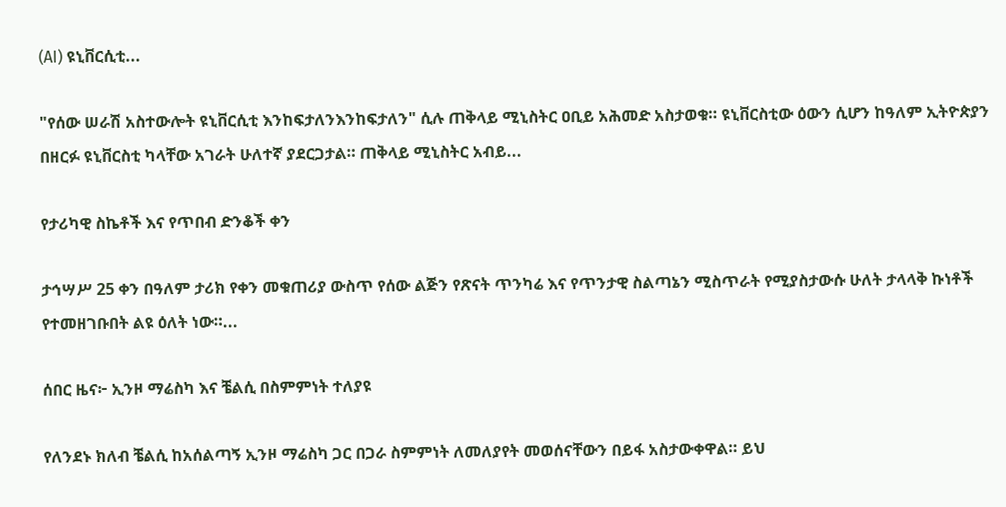(AI) ዩኒቨርሲቲ...

"የሰው ሠራሽ አስተውሎት ዩኒቨርሲቲ እንከፍታለንእንከፍታለን" ሲሉ ጠቅላይ ሚኒስትር ዐቢይ አሕመድ አስታወቁ። ዩኒቨርስቲው ዕውን ሲሆን ከዓለም ኢትዮጵያን በዘርፉ ዩኒቨርስቲ ካላቸው አገራት ሁለተኛ ያደርጋታል። ጠቅላይ ሚኒስትር አብይ...

የታሪካዊ ስኬቶች እና የጥበብ ድንቆች ቀን

ታኅሣሥ 25 ቀን በዓለም ታሪክ የቀን መቁጠሪያ ውስጥ የሰው ልጅን የጽናት ጥንካሬ እና የጥንታዊ ስልጣኔን ሚስጥራት የሚያስታውሱ ሁለት ታላላቅ ኩነቶች የተመዘገቡበት ልዩ ዕለት ነው።...

ሰበር ዜና፦ ኢንዞ ማሬስካ እና ቼልሲ በስምምነት ተለያዩ

የለንደኑ ክለብ ቼልሲ ከአሰልጣኝ ኢንዞ ማሬስካ ጋር በጋራ ስምምነት ለመለያየት መወሰናቸውን በይፋ አስታውቀዋል። ይህ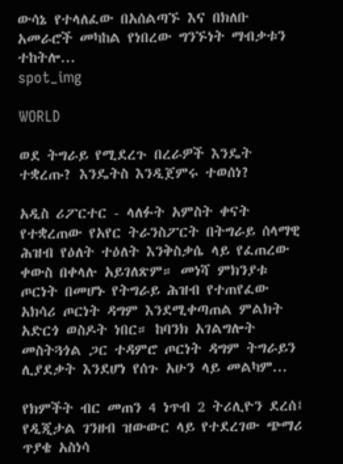ውሳኔ የተላለፈው በአሰልጣኙ እና በክለቡ አመራሮች መካከል የነበረው ግንኙነት ማብቃቱን ተከትሎ...
spot_img

WORLD

ወደ ትግራይ የሚደረጉ በረራዎች እንዴት ተቋረጡ? እንዴትስ እንዲጀምሩ ተወሰነ?

አዲስ ሪፖርተር - ላለፉት አምስት ቀናት የተቋረጠው የአየር ትራንስፖርት በትግራይ ሰላማዊ ሕዝብ የዕለት ተዕለት እንቅስቃሴ ላይ የፈጠረው ቀውስ በቀላሉ አይገለጽም። መነሻ ምክንያቱ ጦርነት በመሆኑ የትግራይ ሕዝብ የተጠየፈው አክሳሪ ጦርነት ዳግም እንደሚቀጣጠል ምልክት አድርጎ ወስዶት ነበር። ከባንክ አገልግሎት መስትጓጎል ጋር ተዳምሮ ጦርነት ዳግም ትግራይን ሊያደቃት እንደሆነ የሰጉ አሁን ላይ መልካም...

የክምችት ብር መጠን 4 ነጥብ 2 ትሪሊዮን ደረሰ፤ የዲጂታል ገንዘብ ዝውውር ላይ የተደረገው ጭማሪ ጥያቄ አስነሳ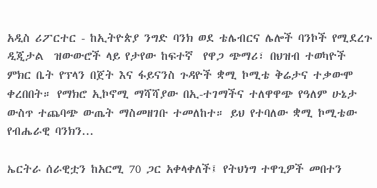አዲስ ሪፖርተር - ከኢትዮጵያ ንግድ ባንክ ወደ ቴሌብርና ሌሎች ባንኮች የሚደረጉ ዲጂታል  ዝውውሮች ላይ የታየው ከፍተኛ  የዋጋ ጭማሪ፣ በህዝብ ተወካዮች ምክር ቤት የፕላን በጀት እና ፋይናንስ ጉዳዮች ቋሚ ኮሚቴ ቅሬታና ተቃውሞ ቀረበበት። የማክሮ ኢኮኖሚ ማሻሻያው በኢ-ተገማችና ተለዋዋጭ የዓለም ሁኔታ ውስጥ ተጨባጭ ውጤት ማስመዘገቡ ተመለከተ። ይህ የተባለው ቋሚ ኮሚቴው የብሔራዊ ባንክን...

ኤርትራ ሰራዊቷን ከአርሚ 70 ጋር አቀላቀለች፤ የትህነግ ተዋጊዎች መበተን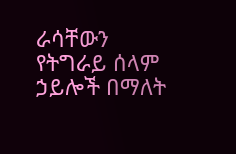ራሳቸውን የትግራይ ሰላም ኃይሎች በማለት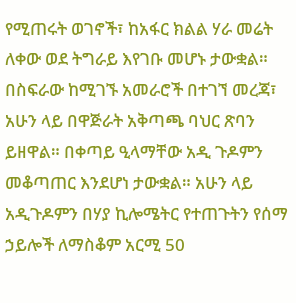የሚጠሩት ወገኖች፣ ከአፋር ክልል ሃራ መሬት ለቀው ወደ ትግራይ እየገቡ መሆኑ ታውቋል። በስፍራው ከሚገኙ አመራሮች በተገኘ መረጃ፣ አሁን ላይ በዋጅራት አቅጣጫ ባህር ጽባን ይዘዋል። በቀጣይ ዒላማቸው አዲ ጉዶምን መቆጣጠር እንደሆነ ታውቋል። አሁን ላይ አዲጉዶምን በሃያ ኪሎሜትር የተጠጉትን የሰማ ኃይሎች ለማስቆም አርሚ 50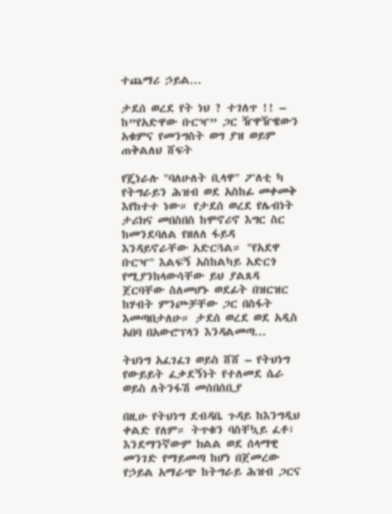ተጨማሪ ኃይል...

ታደሰ ወረደ የት ነህ ? ተገለጥ !! – ከ”የአድዋው ቡርዣ” ጋር ዥዋዥዌውን አቁምና የመንግስት ወግ ያዝ ወይም ጠቅልለህ ሸፍት

የጄነራሉ "ባለሁለት ቢላዋ" ፖለቲ ካ የትግራይን ሕዝብ ወደ አስከፊ መቀመቅ እየከተተ ነው። የታደሰ ወረደ የሌብነት ታሪክና መበስበስ ከሞኖሪኖ እግር ስር ከመንደባለል የዘለለ ፋይዳ እንዳይኖራቸው አድርጓል። "የአደዋ ቡርዣ" እልፍኝ አስከልካይ አድርጎ የሚያንከላውሳቸው ይህ ያልጸዳ ጀርባቸው ስለመሆኑ ወደፊት በዝርዝር ከሃብት ምንጮቻቸው ጋር በስፋት እመጣበታለሁ። ታደሰ ወረደ ወደ አዲስ አበባ በአውሮፕላን እንዳልመጣ...

ትህነግ አፈገፈገ ወይስ ሸሸ – የትህነግ የውይይት ፈቃደኝነት የተለመደ ሴራ ወይስ ለትንፋሽ መሰበሰቢያ

በዚሁ የትህነግ ደብዳቤ ጉዳይ ከእንግዲህ ቀልድ የለም። ትጥቁን ባስቸኳይ ፈቶ፣ እንደማንኛውም ክልል ወደ ሰላማዊ መንገድ የማይመጣ ከሆነ በጀመረው የኃይል አማራጭ ከትግራይ ሕዝብ ጋርና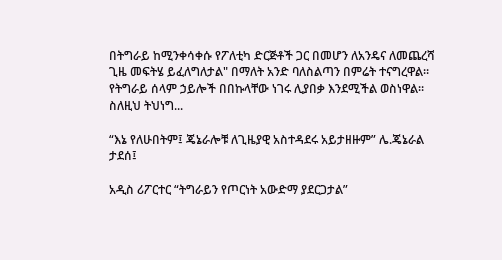በትግራይ ከሚንቀሳቀሱ የፖለቲካ ድርጅቶች ጋር በመሆን ለአንዴና ለመጨረሻ ጊዜ መፍትሄ ይፈለግለታል" በማለት አንድ ባለስልጣን በምሬት ተናግረዋል። የትግራይ ሰላም ኃይሎች በበኩላቸው ነገሩ ሊያበቃ እንደሚችል ወስነዋል። ስለዚህ ትህነግ...

“እኔ የለሁበትም፤ ጄኔራሎቹ ለጊዜያዊ አስተዳደሩ አይታዘዙም” ሌ.ጄኔራል ታደሰ፤

አዲስ ሪፖርተር “ትግራይን የጦርነት አውድማ ያደርጋታል”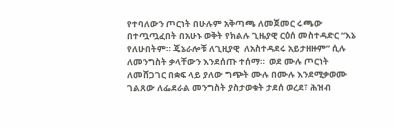የተባለውን ጦርነት በሁሉም አቅጣጫ ለመጀመር ሩጫው በተጧጧፈበት በአሁኑ ወቅት የክልሉ ጊዜያዊ ርዕሰ መስተዳድር “እኔ የለሁበትም። ጄኔራሎቹ ለጊዚያዊ  ለአስተዳደሩ አይታዘዙም” ሲሉ ለመንግስት ቃላቸውን እንደሰጡ ተሰማ።  ወደ ሙሉ ጦርነት ለመሸጋገር በቋፍ ላይ ያለው ግጭት ሙሉ በሙሉ እንደሚቃወሙ ገልጸው ለፌደራል መንግስት ያስታወቁት ታደሰ ወረደ፣ ሕዝብ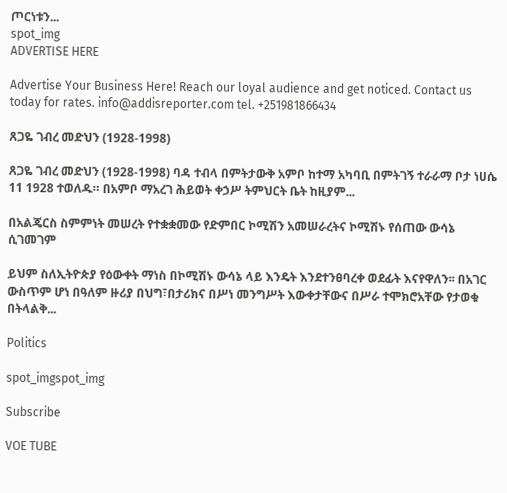ጦርነቱን...
spot_img
ADVERTISE HERE

Advertise Your Business Here! Reach our loyal audience and get noticed. Contact us today for rates. info@addisreporter.com tel. +251981866434

ጸጋዬ ገብረ መድህን (1928-1998)

ጸጋዬ ገብረ መድህን (1928-1998) ባዳ ተብላ በምትታውቅ አምቦ ከተማ አካባቢ በምትገኝ ተራራማ ቦታ ነሀሴ 11 1928 ተወለዱ። በአምቦ ማአረገ ሕይወት ቀኃሥ ትምህርት ቤት ከዚያም...

በአልጄርስ ስምምነት መሠረት የተቋቋመው የድምበር ኮሚሽን አመሠራረትና ኮሚሽኑ የሰጠው ውሳኔ ሲገመገም

ይህም ስለኢትዮጵያ የዕውቀት ማነስ በኮሚሽኑ ውሳኔ ላይ እንዴት እንደተንፀባረቀ ወደፊት እናየዋለን፡፡ በአገር ውስጥም ሆነ በዓለም ዙሪያ በህግ፣በታሪክና በሥነ መንግሥት እውቀታቸውና በሥራ ተሞክሮአቸው የታወቁ በትላልቅ...

Politics

spot_imgspot_img

Subscribe

VOE TUBE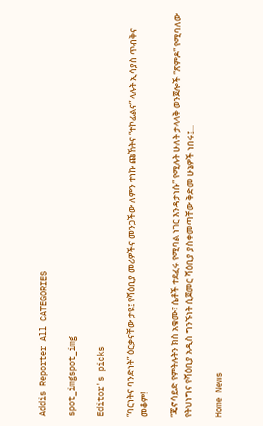Addis Reporter All CATEGORIES

spot_imgspot_img

Editor's picks

“ባርነትና ባንድነት” ዕርቃናቸው ታዩ፤ የሻዕቢያ መሪዎችና መንጋችው ለምን ተነኩ ጩኸትና “ተኮፊልና” ላሉት ኢሳያስ ጥብቅና መቆም!

“ጄኖሳይድ የምትሉትን ክስ አቁሙ፣ ሴቶች ተደፈሩ የሚባል ነገር እንዳታነሱ” የሚሉት ሁለት ታላላቅ ወንጀሎች “ጽምዶ” የሚባለው የትህነግና የሻዕቢያ አዲስ ግንኙነት ሲጀመር ሻዕቢያ ያስቀመጣቸው ቅድመ ሁኔዎች ነበሩ፤...

Home News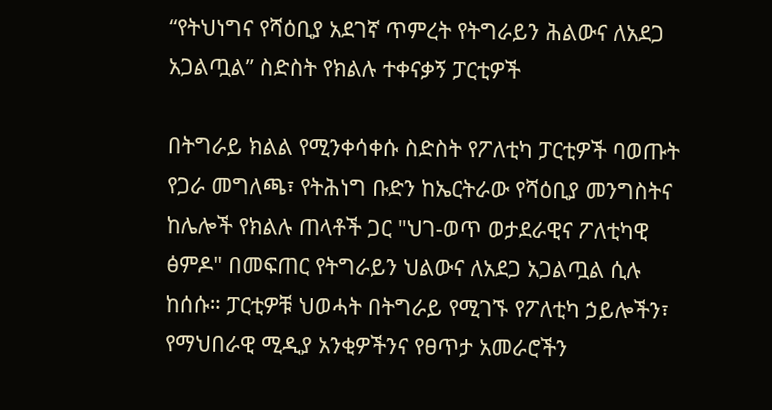“የትህነግና የሻዕቢያ አደገኛ ጥምረት የትግራይን ሕልውና ለአደጋ አጋልጧል” ስድስት የክልሉ ተቀናቃኝ ፓርቲዎች

በትግራይ ክልል የሚንቀሳቀሱ ስድስት የፖለቲካ ፓርቲዎች ባወጡት የጋራ መግለጫ፣ የትሕነግ ቡድን ከኤርትራው የሻዕቢያ መንግስትና ከሌሎች የክልሉ ጠላቶች ጋር "ህገ-ወጥ ወታደራዊና ፖለቲካዊ ፅምዶ" በመፍጠር የትግራይን ህልውና ለአደጋ አጋልጧል ሲሉ ከሰሱ። ፓርቲዎቹ ህወሓት በትግራይ የሚገኙ የፖለቲካ ኃይሎችን፣ የማህበራዊ ሚዲያ አንቂዎችንና የፀጥታ አመራሮችን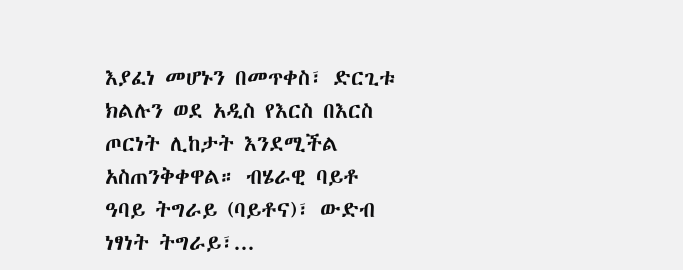እያፈነ መሆኑን በመጥቀስ፣ ድርጊቱ ክልሉን ወደ አዲስ የእርስ በእርስ ጦርነት ሊከታት እንደሚችል አስጠንቅቀዋል። ብሄራዊ ባይቶ ዓባይ ትግራይ (ባይቶና)፣ ውድብ ነፃነት ትግራይ፣...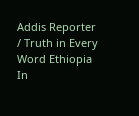Addis Reporter / Truth in Every Word Ethiopia In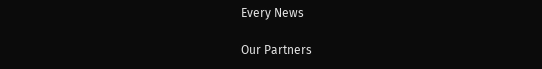Every News

Our Partners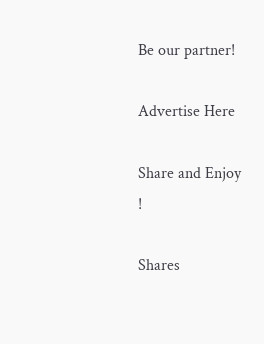Be our partner!

Advertise Here

Share and Enjoy !

Shares